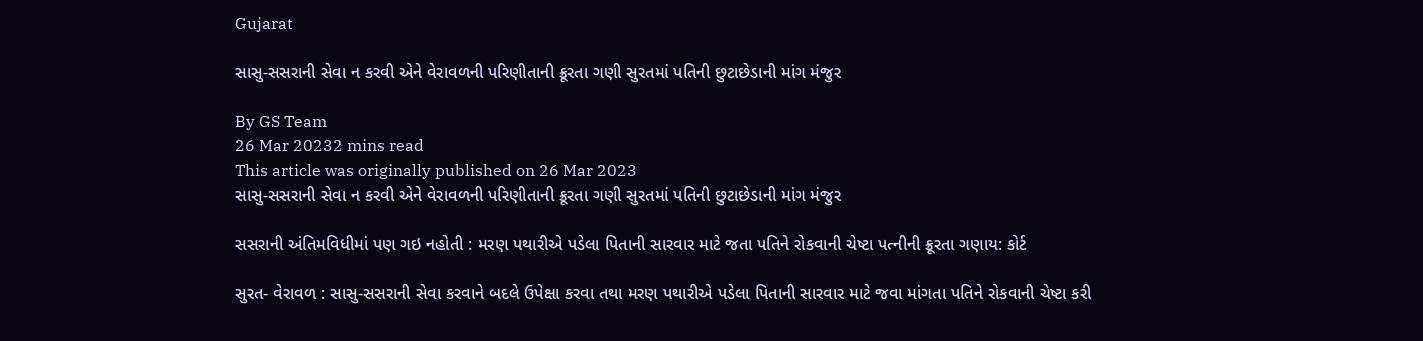Gujarat

સાસુ-સસરાની સેવા ન કરવી એને વેરાવળની પરિણીતાની ક્રૂરતા ગણી સુરતમાં પતિની છુટાછેડાની માંગ મંજુર

By GS Team
26 Mar 20232 mins read
This article was originally published on 26 Mar 2023
સાસુ-સસરાની સેવા ન કરવી એને વેરાવળની પરિણીતાની ક્રૂરતા ગણી સુરતમાં પતિની છુટાછેડાની માંગ મંજુર

સસરાની અંતિમવિધીમાં પણ ગઇ નહોતી : મરણ પથારીએ પડેલા પિતાની સારવાર માટે જતા પતિને રોકવાની ચેષ્ટા પત્નીની ક્રૂરતા ગણાય: કોર્ટ

સુરત- વેરાવળ : સાસુ-સસરાની સેવા કરવાને બદલે ઉપેક્ષા કરવા તથા મરણ પથારીએ પડેલા પિતાની સારવાર માટે જવા માંગતા પતિને રોકવાની ચેષ્ટા કરી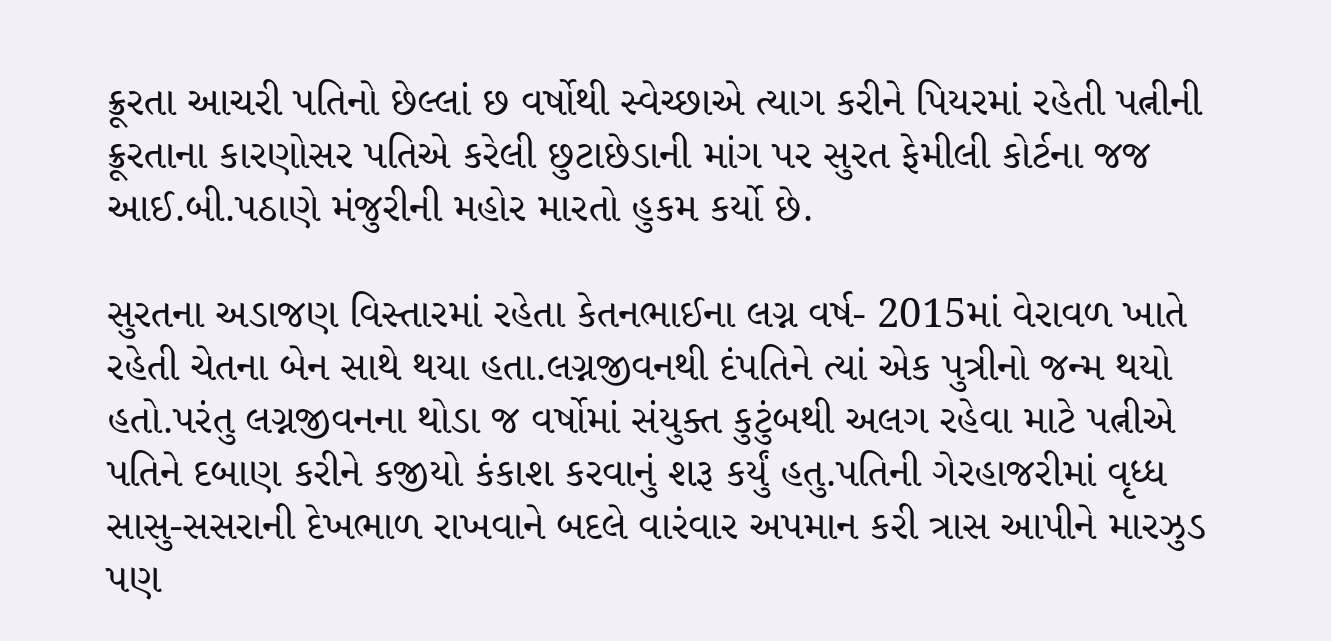ક્રૂરતા આચરી પતિનો છેલ્લાં છ વર્ષોથી સ્વેચ્છાએ ત્યાગ કરીને પિયરમાં રહેતી પત્નીની ક્રૂરતાના કારણોસર પતિએ કરેલી છુટાછેડાની માંગ પર સુરત ફેમીલી કોર્ટના જજ આઈ.બી.પઠાણે મંજુરીની મહોર મારતો હુકમ કર્યો છે.

સુરતના અડાજણ વિસ્તારમાં રહેતા કેતનભાઈના લગ્ન વર્ષ- 2015માં વેરાવળ ખાતે રહેતી ચેતના બેન સાથે થયા હતા.લગ્નજીવનથી દંપતિને ત્યાં એક પુત્રીનો જન્મ થયો હતો.પરંતુ લગ્નજીવનના થોડા જ વર્ષોમાં સંયુક્ત કુટુંબથી અલગ રહેવા માટે પત્નીએ પતિને દબાણ કરીને કજીયો કંકાશ કરવાનું શરૂ કર્યું હતુ.પતિની ગેરહાજરીમાં વૃધ્ધ સાસુ-સસરાની દેખભાળ રાખવાને બદલે વારંવાર અપમાન કરી ત્રાસ આપીને મારઝુડ પણ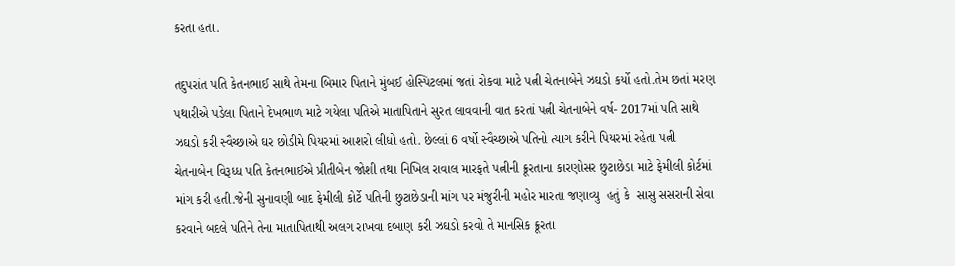કરતા હતા.

તદુપરાંત પતિ કેતનભાઈ સાથે તેમના બિમાર પિતાને મુંબઈ હોસ્પિટલમાં જતાં રોકવા માટે પત્ની ચેતનાબેને ઝઘડો કર્યો હતો.તેમ છતાં મરણ પથારીએ પડેલા પિતાને દેખભાળ માટે ગયેલા પતિએ માતાપિતાને સુરત લાવવાની વાત કરતાં પત્ની ચેતનાબેને વર્ષ- 2017માં પતિ સાથે ઝઘડો કરી સ્વૈચ્છાએ ઘર છોડીમે પિયરમાં આશરો લીધો હતો. છેલ્લાં 6 વર્ષો સ્વૈચ્છાએ પતિનો ત્યાગ કરીને પિયરમાં રહેતા પત્ની ચેતનાબેન વિરૂધ્ધ પતિ કેતનભાઈએ પ્રીતીબેન જોશી તથા નિખિલ રાવાલ મારફતે પત્નીની ક્રૂરતાના કારણોસર છુટાછેડા માટે ફેમીલી કોર્ટમાં માંગ કરી હતી.જેની સુનાવણી બાદ ફેમીલી કોર્ટે પતિની છુટાછેડાની માંગ પર મંજુરીની મહોર મારતા જણાવ્યુ  હતું કે  સાસુ સસરાની સેવા કરવાને બદલે પતિને તેના માતાપિતાથી અલગ રાખવા દબાણ કરી ઝઘડો કરવો તે માનસિક ક્રૂરતા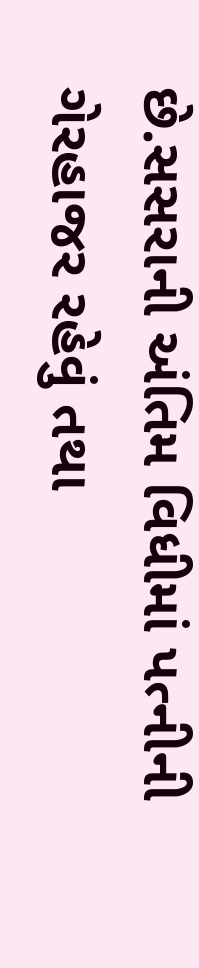છે.સસરાની અંતિમ વિધીમાં પત્નીની ગેરહાજર રહેવું તથા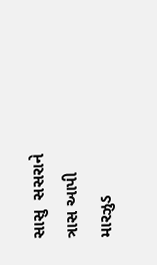સાસુ  સસરાને ત્રાસ આપી મારઝુડ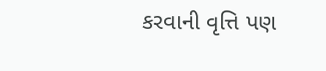કરવાની વૃત્તિ પણ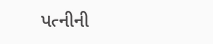પત્નીની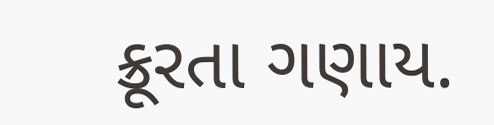ક્રૂરતા ગણાય.